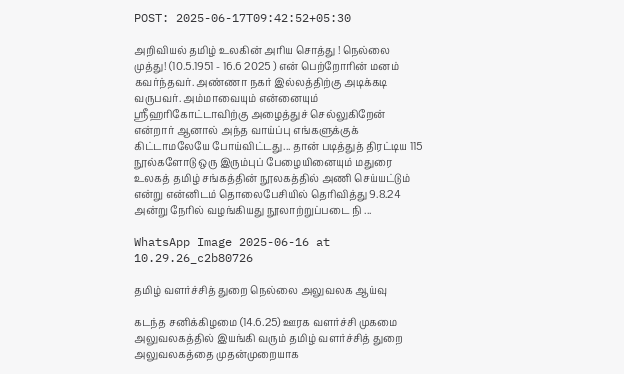POST: 2025-06-17T09:42:52+05:30

அறிவியல் தமிழ் உலகின் அரிய சொத்து ! நெல்லை முத்து! (10.5.1951 - 16.6 2025 ) என் பெற்றோரின் மனம் கவர்ந்தவர். அண்ணா நகர் இல்லத்திற்கு அடிக்கடி வருபவர். அம்மாவையும் என்னையும் ஸ்ரீஹரிகோட்டாவிற்கு அழைத்துச் செல்லுகிறேன் என்றார் ஆனால் அந்த வாய்ப்பு எங்களுக்குக் கிட்டாமலேயே போய்விட்டது... தான் படித்துத் திரட்டிய 115 நூல்களோடு ஒரு இரும்புப் பேழையினையும் மதுரை உலகத் தமிழ் சங்கத்தின் நூலகத்தில் அணி செய்யட்டும் என்று என்னிடம் தொலைபேசியில் தெரிவித்து 9.8.24 அன்று நேரில் வழங்கியது நூலாற்றுப்படை நி ...

WhatsApp Image 2025-06-16 at 10.29.26_c2b80726

தமிழ் வளர்ச்சித் துறை நெல்லை அலுவலக ஆய்வு

கடந்த சனிக்கிழமை (14.6.25) ஊரக வளர்ச்சி முகமை அலுவலகத்தில் இயங்கி வரும் தமிழ் வளர்ச்சித் துறை அலுவலகத்தை முதன்முறையாக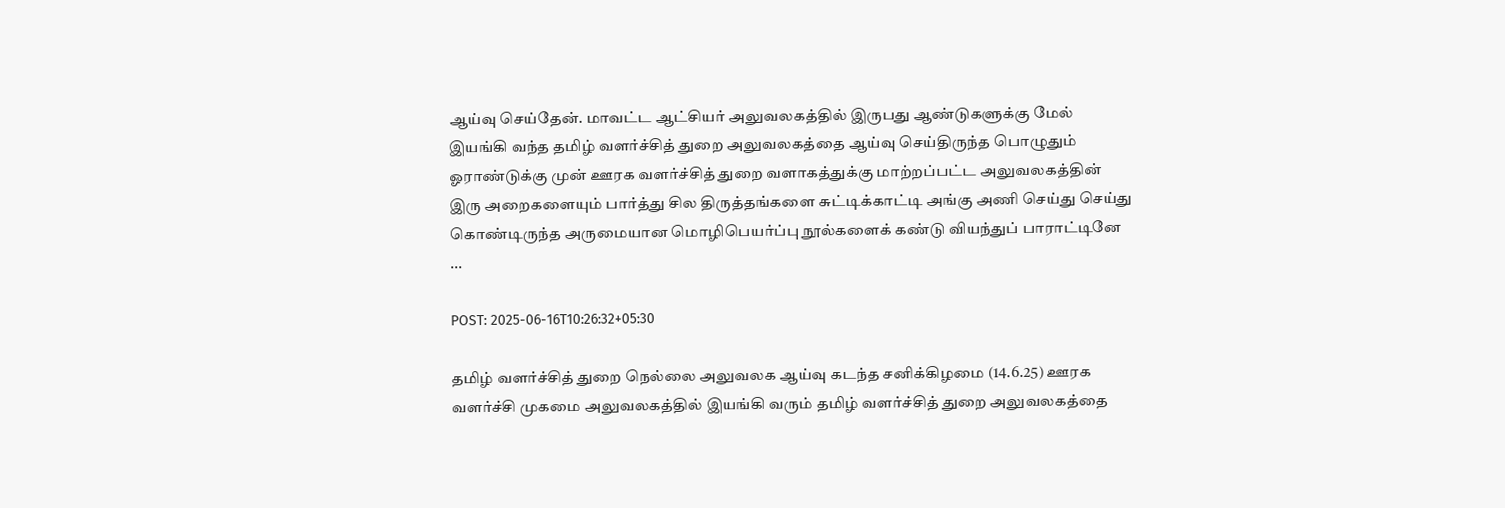ஆய்வு செய்தேன். மாவட்ட ஆட்சியர் அலுவலகத்தில் இருபது ஆண்டுகளுக்கு மேல் இயங்கி வந்த தமிழ் வளர்ச்சித் துறை அலுவலகத்தை ஆய்வு செய்திருந்த பொழுதும் ஓராண்டுக்கு முன் ஊரக வளர்ச்சித் துறை வளாகத்துக்கு மாற்றப்பட்ட அலுவலகத்தின் இரு அறைகளையும் பார்த்து சில திருத்தங்களை சுட்டிக்காட்டி அங்கு அணி செய்து செய்து கொண்டிருந்த அருமையான மொழிபெயர்ப்பு நூல்களைக் கண்டு வியந்துப் பாராட்டினே ...

POST: 2025-06-16T10:26:32+05:30

தமிழ் வளர்ச்சித் துறை நெல்லை அலுவலக ஆய்வு கடந்த சனிக்கிழமை (14.6.25) ஊரக வளர்ச்சி முகமை அலுவலகத்தில் இயங்கி வரும் தமிழ் வளர்ச்சித் துறை அலுவலகத்தை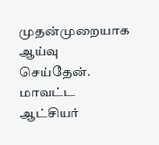முதன்முறையாக ஆய்வு செய்தேன். மாவட்ட ஆட்சியர்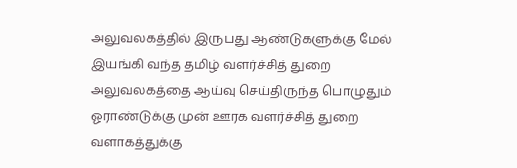அலுவலகத்தில் இருபது ஆண்டுகளுக்கு மேல் இயங்கி வந்த தமிழ் வளர்ச்சித் துறை அலுவலகத்தை ஆய்வு செய்திருந்த பொழுதும் ஓராண்டுக்கு முன் ஊரக வளர்ச்சித் துறை வளாகத்துக்கு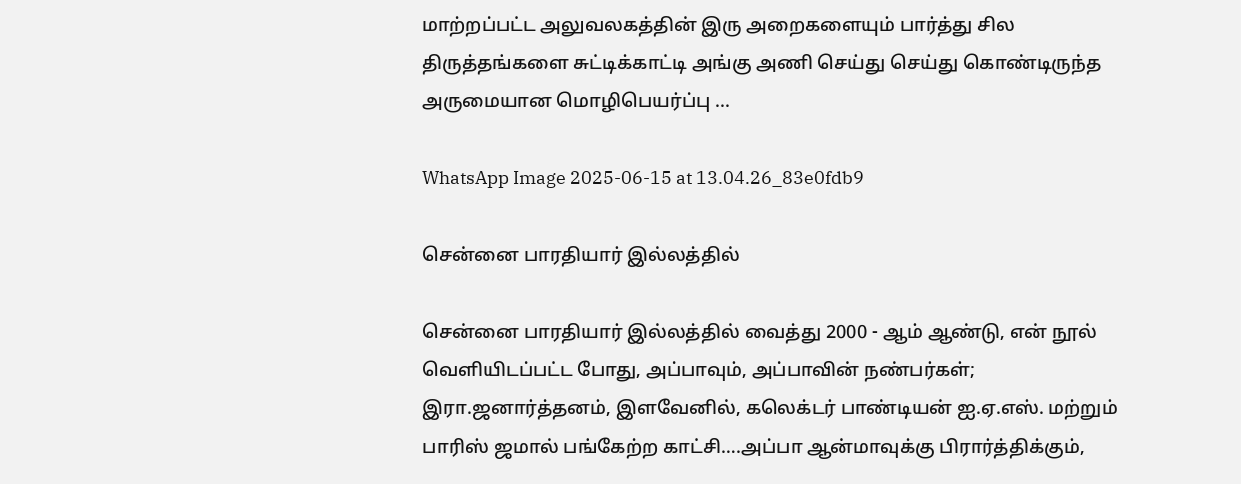மாற்றப்பட்ட அலுவலகத்தின் இரு அறைகளையும் பார்த்து சில திருத்தங்களை சுட்டிக்காட்டி அங்கு அணி செய்து செய்து கொண்டிருந்த அருமையான மொழிபெயர்ப்பு ...

WhatsApp Image 2025-06-15 at 13.04.26_83e0fdb9

சென்னை பாரதியார் இல்லத்தில்

சென்னை பாரதியார் இல்லத்தில் வைத்து 2000 - ஆம் ஆண்டு, என் நூல் வெளியிடப்பட்ட போது, அப்பாவும், அப்பாவின் நண்பர்கள்; இரா.ஜனார்த்தனம், இளவேனில், கலெக்டர் பாண்டியன் ஐ.ஏ.எஸ். மற்றும் பாரிஸ் ஜமால் பங்கேற்ற காட்சி….அப்பா ஆன்மாவுக்கு பிரார்த்திக்கும்,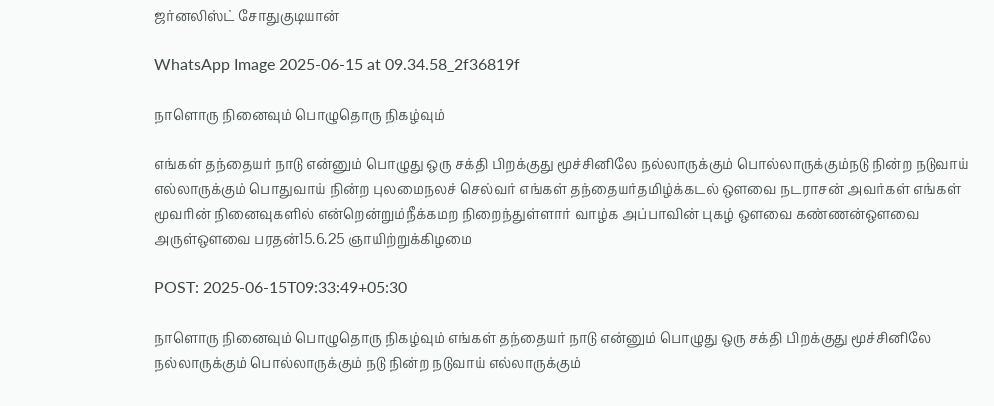ஜர்னலிஸ்ட் சோதுகுடியான்

WhatsApp Image 2025-06-15 at 09.34.58_2f36819f

நாளொரு நினைவும் பொழுதொரு நிகழ்வும்

எங்கள் தந்தையர் நாடு என்னும் பொழுது ஒரு சக்தி பிறக்குது மூச்சினிலே நல்லாருக்கும் பொல்லாருக்கும்நடு நின்ற நடுவாய் எல்லாருக்கும் பொதுவாய் நின்ற புலமைநலச் செல்வர் எங்கள் தந்தையர்தமிழ்க்கடல் ஔவை நடராசன் அவர்கள் எங்கள் மூவரின் நினைவுகளில் என்றென்றும்நீக்கமற நிறைந்துள்ளார் வாழ்க அப்பாவின் புகழ் ஔவை கண்ணன்ஔவை அருள்ஔவை பரதன்15.6.25 ஞாயிற்றுக்கிழமை

POST: 2025-06-15T09:33:49+05:30

நாளொரு நினைவும் பொழுதொரு நிகழ்வும் எங்கள் தந்தையர் நாடு என்னும் பொழுது ஒரு சக்தி பிறக்குது மூச்சினிலே நல்லாருக்கும் பொல்லாருக்கும் நடு நின்ற நடுவாய் எல்லாருக்கும்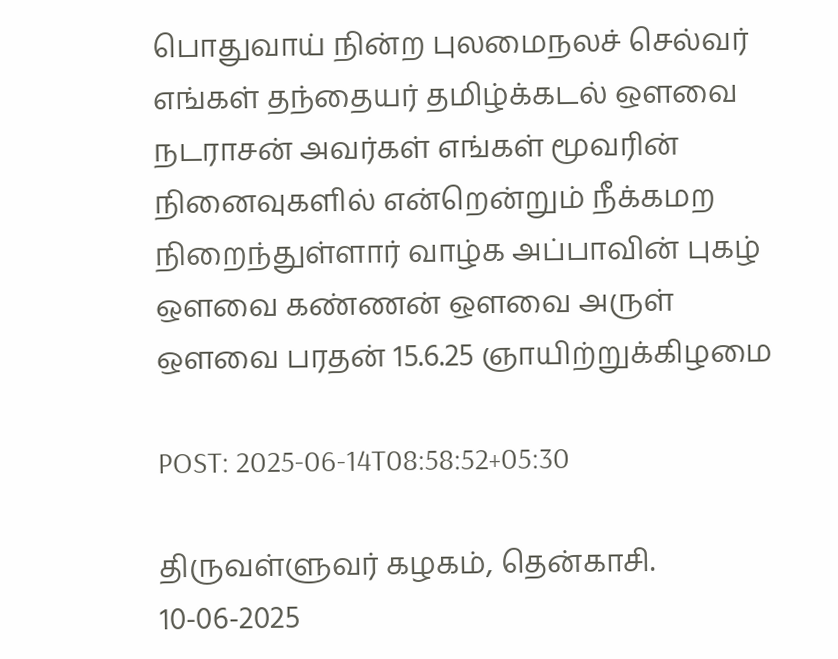பொதுவாய் நின்ற புலமைநலச் செல்வர் எங்கள் தந்தையர் தமிழ்க்கடல் ஔவை நடராசன் அவர்கள் எங்கள் மூவரின் நினைவுகளில் என்றென்றும் நீக்கமற நிறைந்துள்ளார் வாழ்க அப்பாவின் புகழ் ஔவை கண்ணன் ஔவை அருள் ஔவை பரதன் 15.6.25 ஞாயிற்றுக்கிழமை

POST: 2025-06-14T08:58:52+05:30

திருவள்ளுவர் கழகம், தென்காசி. 10-06-2025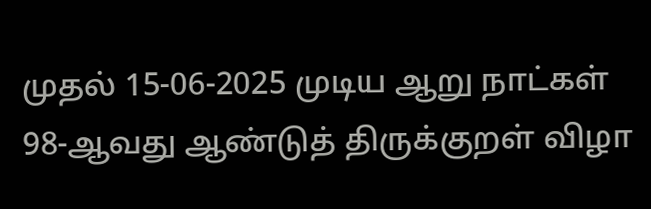முதல் 15-06-2025 முடிய ஆறு நாட்கள் 98-ஆவது ஆண்டுத் திருக்குறள் விழா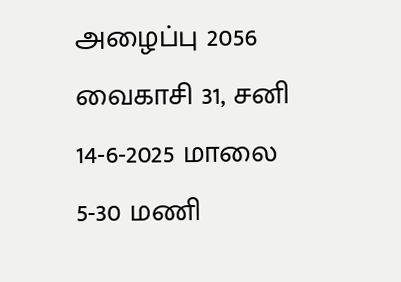அழைப்பு 2056 வைகாசி 31, சனி 14-6-2025 மாலை 5-30 மணி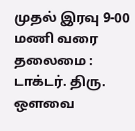முதல் இரவு 9-00 மணி வரை தலைமை : டாக்டர். திரு. ஔவை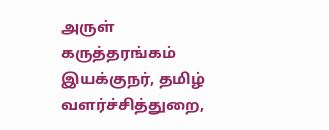அருள் கருத்தரங்கம் இயக்குநர், தமிழ் வளர்ச்சித்துறை,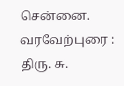சென்னை. வரவேற்புரை : திரு. சு.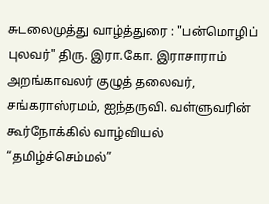சுடலைமுத்து வாழ்த்துரை : "பன்மொழிப் புலவர்" திரு. இரா.கோ. இராசாராம் அறங்காவலர் குழுத் தலைவர், சங்கராஸ்ரமம், ஐந்தருவி. வள்ளுவரின் கூர்நோக்கில் வாழ்வியல் “தமிழ்ச்செம்மல்”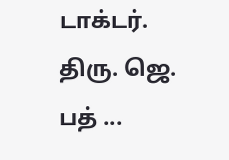டாக்டர். திரு. ஜெ. பத் ...